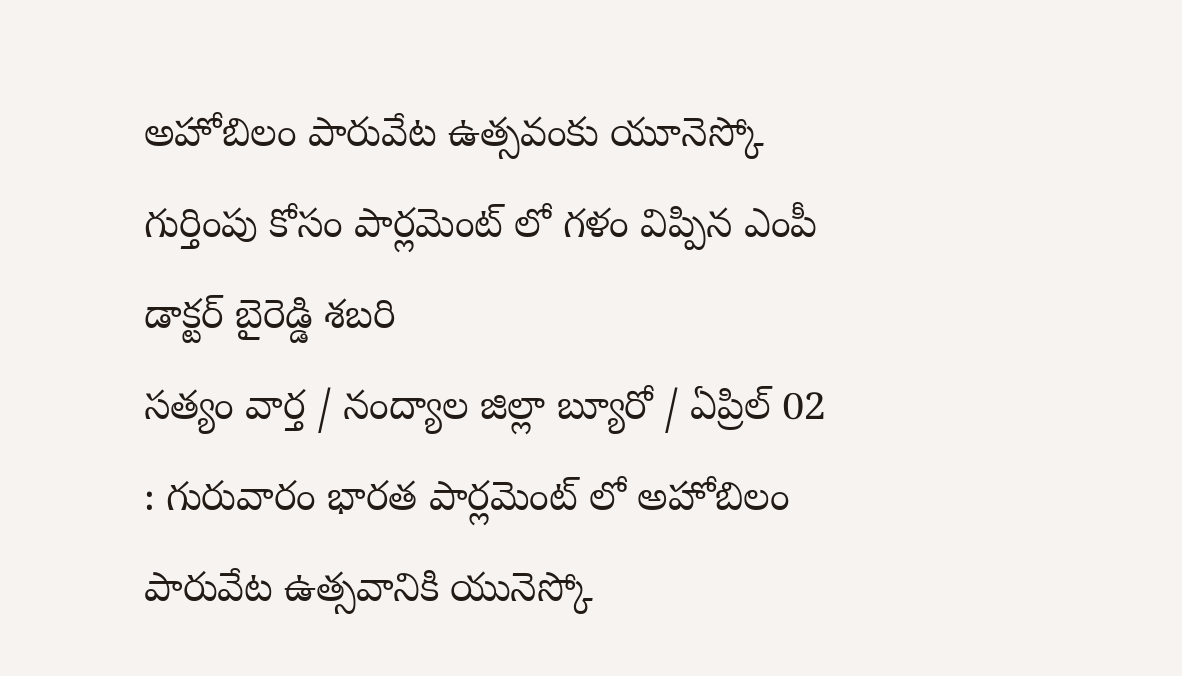అహోబిలం పారువేట ఉత్సవంకు యూనెస్కో గుర్తింపు కోసం పార్లమెంట్ లో గళం విప్పిన ఎంపీ డాక్టర్ బైరెడ్డి శబరి
సత్యం వార్త / నంద్యాల జిల్లా బ్యూరో / ఏప్రిల్ 02 : గురువారం భారత పార్లమెంట్ లో అహోబిలం పారువేట ఉత్సవానికి యునెస్కో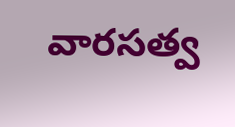వారసత్వ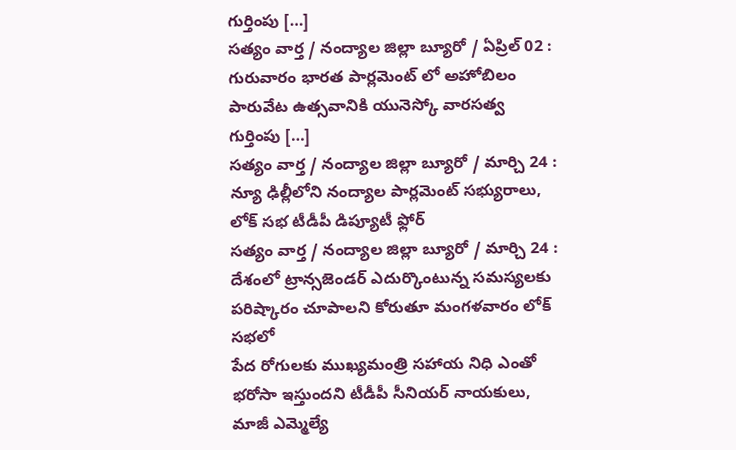గుర్తింపు […]
సత్యం వార్త / నంద్యాల జిల్లా బ్యూరో / ఏప్రిల్ 02 : గురువారం భారత పార్లమెంట్ లో అహోబిలం పారువేట ఉత్సవానికి యునెస్కో వారసత్వ గుర్తింపు […]
సత్యం వార్త / నంద్యాల జిల్లా బ్యూరో / మార్చి 24 : న్యూ ఢిల్లీలోని నంద్యాల పార్లమెంట్ సభ్యురాలు, లోక్ సభ టీడీపీ డిప్యూటీ ఫ్లోర్
సత్యం వార్త / నంద్యాల జిల్లా బ్యూరో / మార్చి 24 : దేశంలో ట్రాన్సజెండర్ ఎదుర్కొంటున్న సమస్యలకు పరిష్కారం చూపాలని కోరుతూ మంగళవారం లోక్ సభలో
పేద రోగులకు ముఖ్యమంత్రి సహాయ నిధి ఎంతో భరోసా ఇస్తుందని టీడీపీ సీనియర్ నాయకులు, మాజీ ఎమ్మెల్యే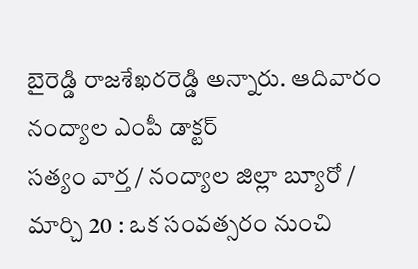బైరెడ్డి రాజశేఖరరెడ్డి అన్నారు. ఆదివారం నంద్యాల ఎంపీ డాక్టర్
సత్యం వార్త / నంద్యాల జిల్లా బ్యూరో / మార్చి 20 : ఒక సంవత్సరం నుంచి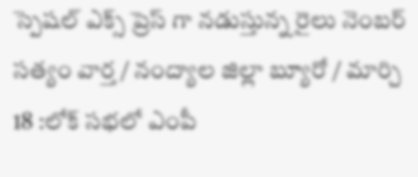స్పెషల్ ఎక్స్ ప్రెస్ గా నడుస్తున్న రైలు నెంబర్
సత్యం వార్త / నంద్యాల జిల్లా బ్యూరో / మార్చి 18 :లోక్ సభలో ఎంపీ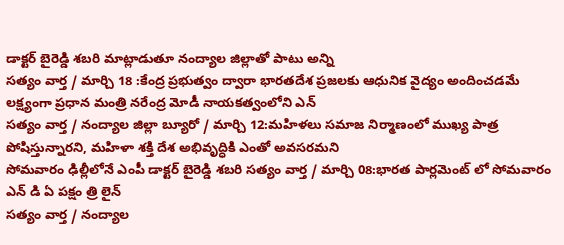డాక్టర్ బైరెడ్డి శబరి మాట్లాడుతూ నంద్యాల జిల్లాతో పాటు అన్ని
సత్యం వార్త / మార్చి 18 :కేంద్ర ప్రభుత్వం ద్వారా భారతదేశ ప్రజలకు ఆధునిక వైద్యం అందించడమే లక్ష్యంగా ప్రధాన మంత్రి నరేంద్ర మోడీ నాయకత్వంలోని ఎన్
సత్యం వార్త / నంద్యాల జిల్లా బ్యూరో / మార్చి 12:మహిళలు సమాజ నిర్మాణంలో ముఖ్య పాత్ర పోషిస్తున్నారని, మహిళా శక్తి దేశ అభివృద్ధికి ఎంతో అవసరమని
సోమవారం ఢిల్లీలోనే ఎంపీ డాక్టర్ బైరెడ్డి శబరి సత్యం వార్త / మార్చి 08:భారత పార్లమెంట్ లో సోమవారం ఎన్ డి ఏ పక్షం త్రి లైన్
సత్యం వార్త / నంద్యాల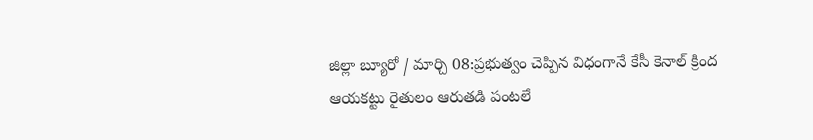జిల్లా బ్యూరో / మార్చి 08:ప్రభుత్వం చెప్పిన విధంగానే కేసీ కెనాల్ క్రింద ఆయకట్టు రైతులం ఆరుతడి పంటలే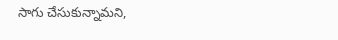సాగు చేసుకున్నామని,